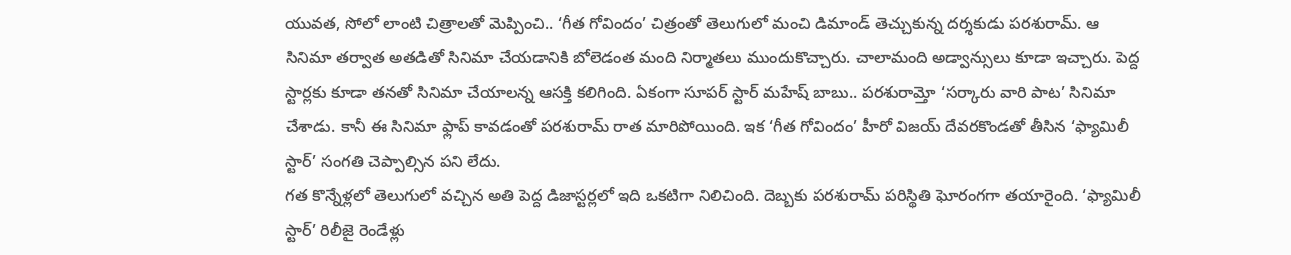యువత, సోలో లాంటి చిత్రాలతో మెప్పించి.. ‘గీత గోవిందం’ చిత్రంతో తెలుగులో మంచి డిమాండ్ తెచ్చుకున్న దర్శకుడు పరశురామ్. ఆ సినిమా తర్వాత అతడితో సినిమా చేయడానికి బోలెడంత మంది నిర్మాతలు ముందుకొచ్చారు. చాలామంది అడ్వాన్సులు కూడా ఇచ్చారు. పెద్ద స్టార్లకు కూడా తనతో సినిమా చేయాలన్న ఆసక్తి కలిగింది. ఏకంగా సూపర్ స్టార్ మహేష్ బాబు.. పరశురామ్తో ‘సర్కారు వారి పాట’ సినిమా చేశాడు. కానీ ఈ సినిమా ఫ్లాప్ కావడంతో పరశురామ్ రాత మారిపోయింది. ఇక ‘గీత గోవిందం’ హీరో విజయ్ దేవరకొండతో తీసిన ‘ఫ్యామిలీ స్టార్’ సంగతి చెప్పాల్సిన పని లేదు.
గత కొన్నేళ్లలో తెలుగులో వచ్చిన అతి పెద్ద డిజాస్టర్లలో ఇది ఒకటిగా నిలిచింది. దెబ్బకు పరశురామ్ పరిస్థితి ఘోరంగగా తయారైంది. ‘ఫ్యామిలీ స్టార్’ రిలీజై రెండేళ్లు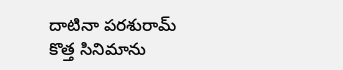దాటినా పరశురామ్ కొత్త సినిమాను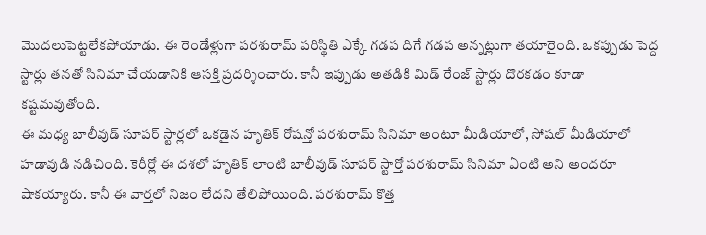మొదలుపెట్టలేకపోయాడు. ఈ రెండేళ్లుగా పరశురామ్ పరిస్థితి ఎక్కే గడప దిగే గడప అన్నట్లుగా తయారైంది. ఒకప్పుడు పెద్ద స్టార్లు తనతో సినిమా చేయడానికి ఆసక్తి ప్రదర్శించారు. కానీ ఇప్పుడు అతడికి మిడ్ రేంజ్ స్టార్లు దొరకడం కూడా కష్టమవుతోంది.
ఈ మధ్య బాలీవుడ్ సూపర్ స్టార్లలో ఒకడైన హృతిక్ రోషన్తో పరశురామ్ సినిమా అంటూ మీడియాలో, సోషల్ మీడియాలో హడావుడి నడిచింది. కెరీర్లో ఈ దశలో హృతిక్ లాంటి బాలీవుడ్ సూపర్ స్టార్తో పరశురామ్ సినిమా ఏంటి అని అందరూ షాకయ్యారు. కానీ ఈ వార్తలో నిజం లేదని తేలిపోయింది. పరశురామ్ కొత్త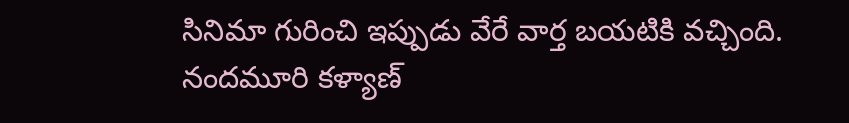సినిమా గురించి ఇప్పుడు వేరే వార్త బయటికి వచ్చింది.
నందమూరి కళ్యాణ్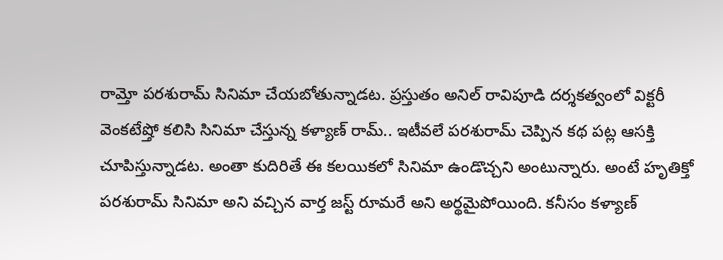రామ్తో పరశురామ్ సినిమా చేయబోతున్నాడట. ప్రస్తుతం అనిల్ రావిపూడి దర్శకత్వంలో విక్టరీ వెంకటేష్తో కలిసి సినిమా చేస్తున్న కళ్యాణ్ రామ్.. ఇటీవలే పరశురామ్ చెప్పిన కథ పట్ల ఆసక్తి చూపిస్తున్నాడట. అంతా కుదిరితే ఈ కలయికలో సినిమా ఉండొచ్చని అంటున్నారు. అంటే హృతిక్తో పరశురామ్ సినిమా అని వచ్చిన వార్త జస్ట్ రూమరే అని అర్థమైపోయింది. కనీసం కళ్యాణ్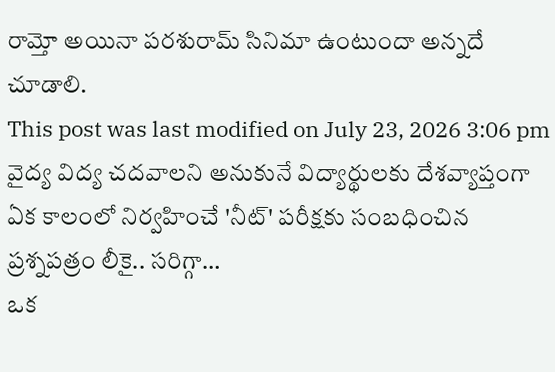రామ్తో అయినా పరశురామ్ సినిమా ఉంటుందా అన్నదే చూడాలి.
This post was last modified on July 23, 2026 3:06 pm
వైద్య విద్య చదవాలని అనుకునే విద్యార్థులకు దేశవ్యాప్తంగా ఏక కాలంలో నిర్వహించే 'నీట్' పరీక్షకు సంబధించిన ప్రశ్నపత్రం లీకై.. సరిగ్గా…
ఒక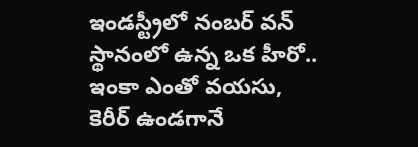ఇండస్ట్రీలో నంబర్ వన్ స్థానంలో ఉన్న ఒక హీరో.. ఇంకా ఎంతో వయసు, కెరీర్ ఉండగానే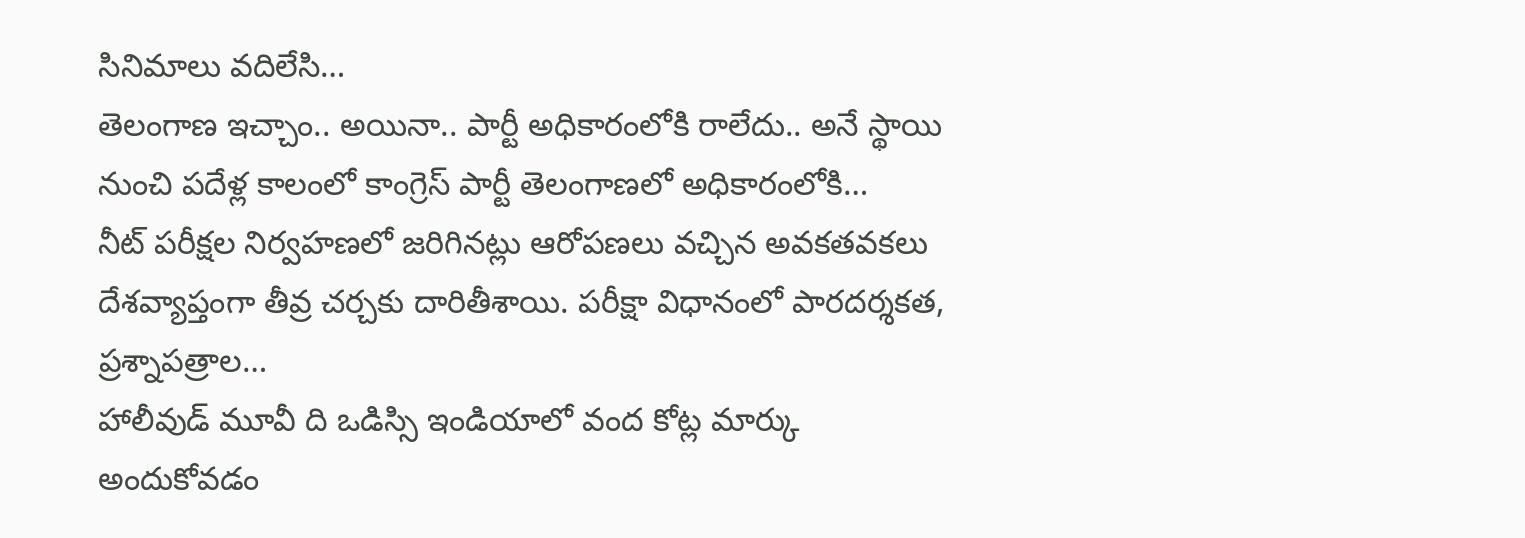సినిమాలు వదిలేసి…
తెలంగాణ ఇచ్చాం.. అయినా.. పార్టీ అధికారంలోకి రాలేదు.. అనే స్థాయి నుంచి పదేళ్ల కాలంలో కాంగ్రెస్ పార్టీ తెలంగాణలో అధికారంలోకి…
నీట్ పరీక్షల నిర్వహణలో జరిగినట్లు ఆరోపణలు వచ్చిన అవకతవకలు దేశవ్యాప్తంగా తీవ్ర చర్చకు దారితీశాయి. పరీక్షా విధానంలో పారదర్శకత, ప్రశ్నాపత్రాల…
హాలీవుడ్ మూవీ ది ఒడిస్సి ఇండియాలో వంద కోట్ల మార్కు అందుకోవడం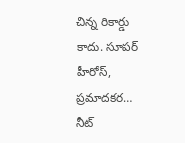చిన్న రికార్డు కాదు. సూపర్ హీరోస్, ప్రమాదకర…
నీట్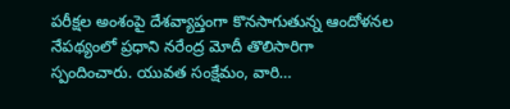పరీక్షల అంశంపై దేశవ్యాప్తంగా కొనసాగుతున్న ఆందోళనల నేపథ్యంలో ప్రధాని నరేంద్ర మోదీ తొలిసారిగా స్పందించారు. యువత సంక్షేమం, వారి…